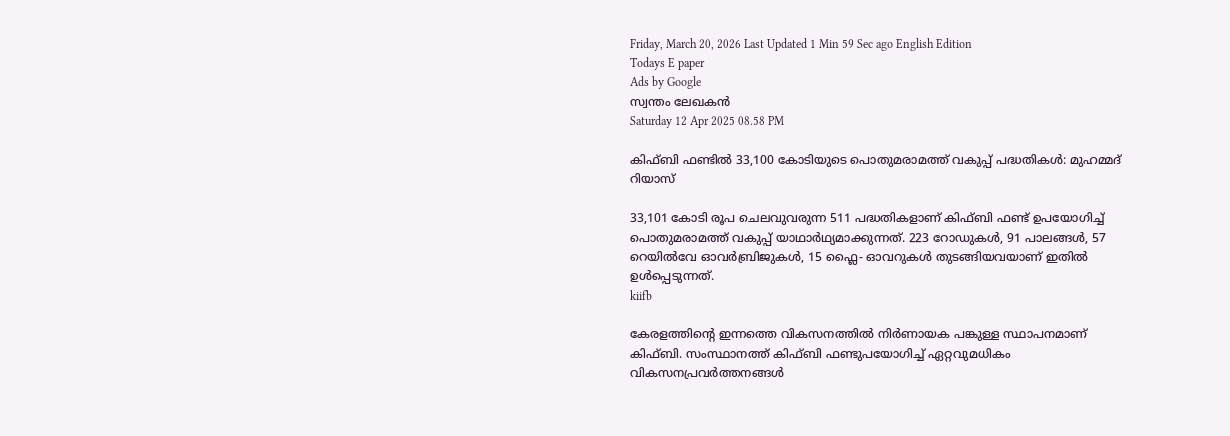Friday, March 20, 2026 Last Updated 1 Min 59 Sec ago English Edition
Todays E paper
Ads by Google
സ്വന്തം ലേഖകന്‍
Saturday 12 Apr 2025 08.58 PM

കിഫ്ബി ഫണ്ടില്‍ 33,100 കോടിയുടെ പൊതുമരാമത്ത് വകുപ്പ് പദ്ധതികൾ: മുഹമ്മദ് റിയാസ്

33,101 കോടി രൂപ ചെലവുവരുന്ന 511 പദ്ധതികളാണ് കിഫ്ബി ഫണ്ട് ഉപയോഗിച്ച് പൊതുമരാമത്ത് വകുപ്പ് യാഥാർഥ്യമാക്കുന്നത്. 223 റോഡുകൾ, 91 പാലങ്ങൾ, 57 റെയിൽവേ ഓവർബ്രിജുകൾ, 15 ഫ്ലൈ- ഓവറുകൾ തുടങ്ങിയവയാണ് ഇതില്‍ ഉൾപ്പെടുന്നത്.
kiifb

കേരളത്തിന്റെ ഇന്നത്തെ വികസനത്തിൽ നിർണായക പങ്കുള്ള സ്ഥാപനമാണ് കിഫ്ബി. സംസ്ഥാനത്ത് കിഫ്ബി ഫണ്ടുപയോഗിച്ച് ഏറ്റവുമധികം വികസനപ്രവര്‍ത്തനങ്ങൾ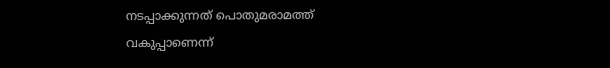നടപ്പാക്കുന്നത് പൊതുമരാമത്ത് വകുപ്പാണെന്ന്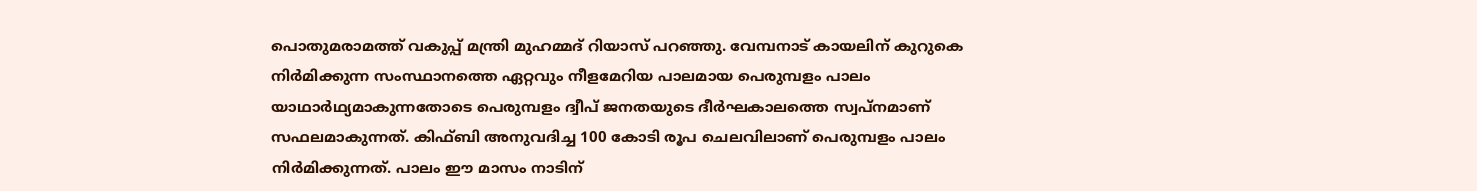പൊതുമരാമത്ത് വകുപ്പ് മന്ത്രി മുഹമ്മദ് റിയാസ് പറഞ്ഞു. വേമ്പനാട് കായലിന് കുറുകെ നിർമിക്കുന്ന സംസ്ഥാനത്തെ ഏറ്റവും നീളമേറിയ പാലമായ പെരുമ്പളം പാലം യാഥാർഥ്യമാകുന്നതോടെ പെരുമ്പളം ദ്വീപ് ജനതയുടെ ദീർഘകാലത്തെ സ്വപ്നമാണ് സഫലമാകുന്നത്. കിഫ്ബി അനുവദിച്ച 100 കോടി രൂപ ചെലവിലാണ് പെരുമ്പളം പാലം നിർമിക്കുന്നത്. പാലം ഈ മാസം നാടിന്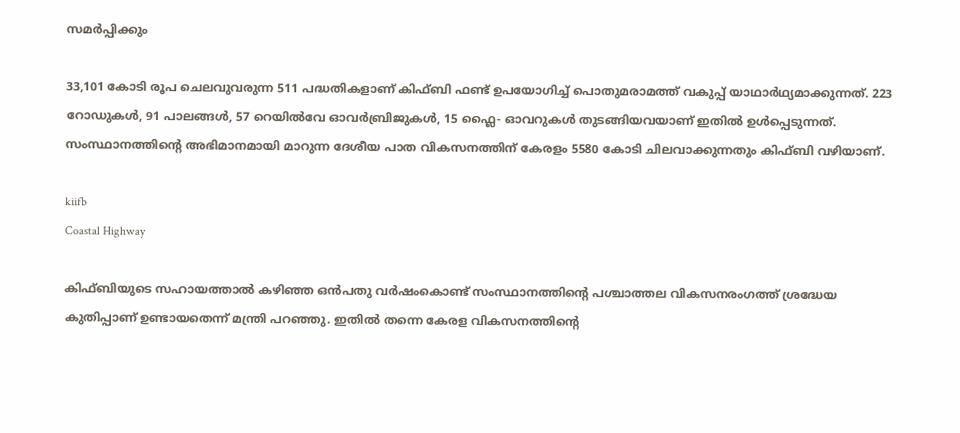സമർപ്പിക്കും

33,101 കോടി രൂപ ചെലവുവരുന്ന 511 പദ്ധതികളാണ് കിഫ്ബി ഫണ്ട് ഉപയോഗിച്ച് പൊതുമരാമത്ത് വകുപ്പ് യാഥാർഥ്യമാക്കുന്നത്. 223 റോഡുകൾ, 91 പാലങ്ങൾ, 57 റെയിൽവേ ഓവർബ്രിജുകൾ, 15 ഫ്ലൈ- ഓവറുകൾ തുടങ്ങിയവയാണ് ഇതില്‍ ഉൾപ്പെടുന്നത്. സംസ്ഥാനത്തിന്റെ അഭിമാനമായി മാറുന്ന ദേശീയ പാത വികസനത്തിന് കേരളം 5580 കോടി ചിലവാക്കുന്നതും കിഫ്ബി വഴിയാണ്.

kiifb
Coastal Highway

കിഫ്ബിയുടെ സഹായത്താൽ കഴിഞ്ഞ ഒൻപതു വര്‍ഷംകൊണ്ട് സംസ്ഥാനത്തിന്റെ പശ്ചാത്തല വികസനരംഗത്ത് ശ്രദ്ധേയ കുതിപ്പാണ് ഉണ്ടായതെന്ന് മന്ത്രി പറഞ്ഞു. ഇതിൽ തന്നെ കേരള വികസനത്തിന്റെ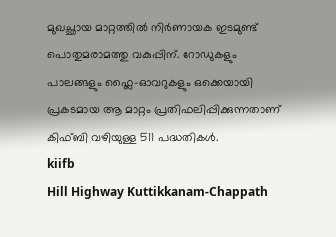മുഖച്ഛായ മാറ്റത്തിൽ നിർണായക ഇടമുണ്ട് പൊതുമരാമത്തു വകുപ്പിന്. റോഡുകളും പാലങ്ങളും ഫ്ലൈ-ഓവറുകളും ഒക്കെയായി പ്രകടമായ ആ മാറ്റം പ്രതിഫലിപ്പിക്കുന്നതാണ് കിഫ്ബി വഴിയുള്ള 511 പദ്ധതികൾ.
kiifb
Hill Highway Kuttikkanam-Chappath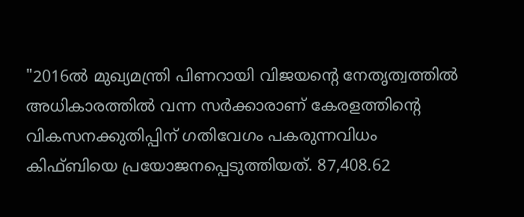"2016ൽ മുഖ്യമന്ത്രി പിണറായി വിജയന്റെ നേതൃത്വത്തിൽ അധികാരത്തിൽ വന്ന സർക്കാരാണ് കേരളത്തിന്റെ വികസനക്കുതിപ്പിന് ഗതിവേഗം പകരുന്നവിധം കിഫ്ബിയെ പ്രയോജനപ്പെടുത്തിയത്. 87,408.62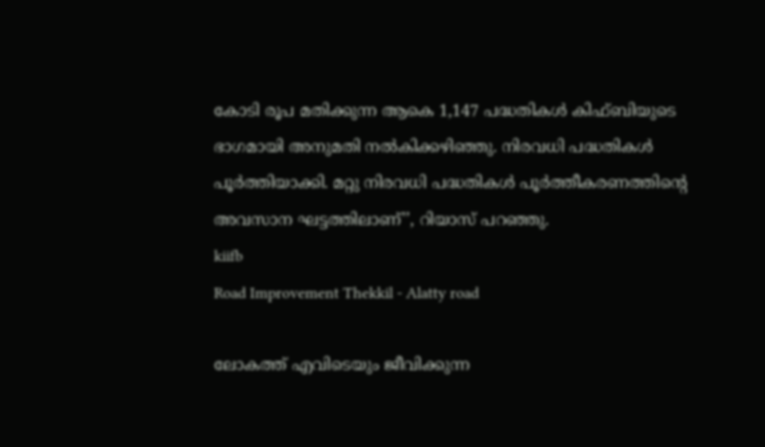കോടി രൂപ മതിക്കുന്ന ആകെ 1,147 പദ്ധതികൾ കിഫ്ബിയുടെ ഭാഗമായി അനുമതി നൽകിക്കഴിഞ്ഞു. നിരവധി പദ്ധതികള്‍ പൂർത്തിയാക്കി. മറ്റു നിരവധി പദ്ധതികൾ പൂർത്തീകരണത്തിന്റെ അവസാന ഘട്ടത്തിലാണ്’’, റിയാസ് പറഞ്ഞു.
kiifb
Road Improvement Thekkil - Alatty road

ലോകത്ത് എവിടെയും ജീവിക്കുന്ന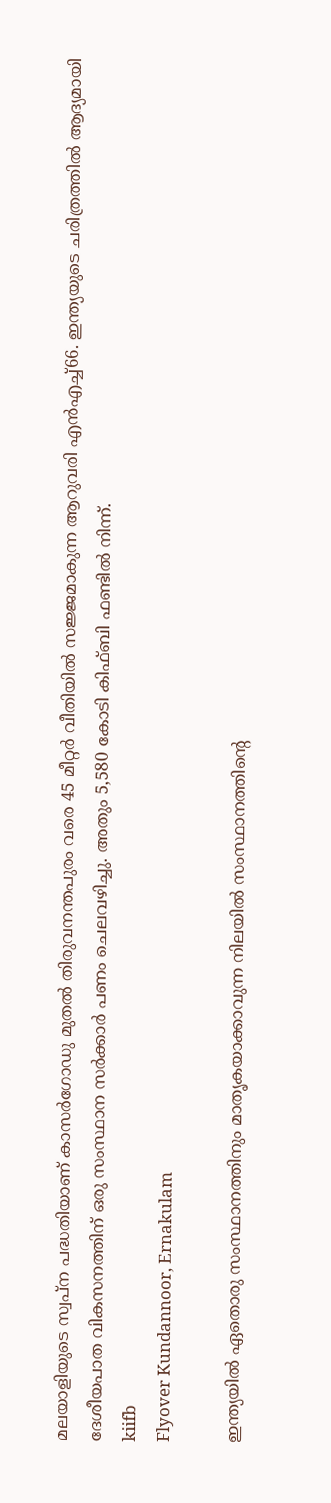മലയാളിയുടെ സ്വപ്ന പദ്ധതിയാണ് കാസർഗോഡു മുതൽ തിരുവനന്തപുരം വരെ 45 മീറ്റർ വീതിയിൽ സജ്ജമാകുന്ന ആറുവരി എൻഎച്ച്66. ഇന്ത്യയുടെ ചരിത്രത്തിൽ ആദ്യമായി ദേശീയപാത വികസനത്തിന് ഒരു സംസ്ഥാന സർക്കാർ പണം ചെലവഴിച്ചു. അതും 5,580 കോടി കിഫ്ബി ഫണ്ടിൽ നിന്ന്.
kiifb
Flyover Kundannoor, Ernakulam

ഇന്ത്യയിൽ ഏതൊരു സംസ്ഥാനത്തിനും മാതൃകയാക്കാവുന്ന നിലയിൽ സംസ്ഥാനത്തിന്റെ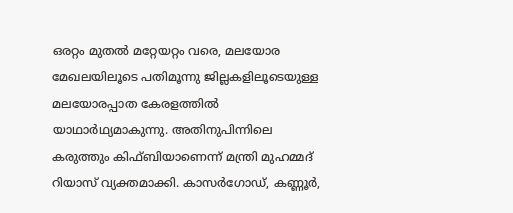ഒരറ്റം മുതൽ മറ്റേയറ്റം വരെ, മലയോര മേഖലയിലൂടെ പതിമൂന്നു ജില്ലകളിലൂടെയുള്ള മലയോരപ്പാത കേരളത്തിൽ യാഥാർഥ്യമാകുന്നു. അതിനുപിന്നിലെ കരുത്തും കിഫ്ബിയാണെന്ന് മന്ത്രി മുഹമ്മദ് റിയാസ് വ്യക്തമാക്കി. കാസർഗോഡ്, കണ്ണൂർ,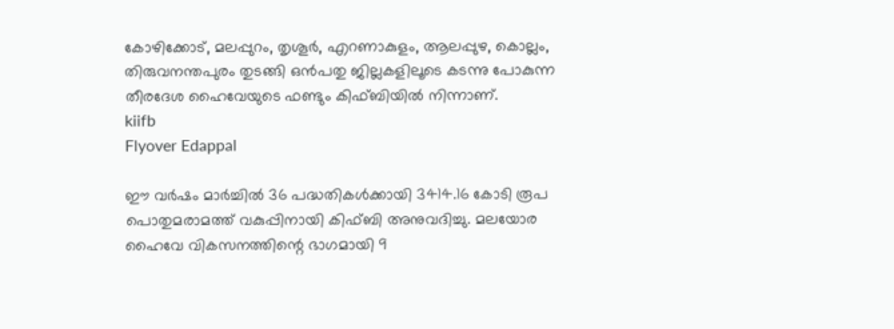കോഴിക്കോട്, മലപ്പുറം, തൃശൂർ, എറണാകുളം, ആലപ്പുഴ, കൊല്ലം, തിരുവനന്തപുരം തുടങ്ങി ഒൻപതു ജില്ലകളിലൂടെ കടന്നു പോകുന്ന തീരദേശ ഹൈവേയുടെ ഫണ്ടും കിഫ്ബിയിൽ നിന്നാണ്.
kiifb
Flyover Edappal

ഈ വര്‍ഷം മാര്‍ച്ചില്‍ 36 പദ്ധതികള്‍ക്കായി 3414.16 കോടി രൂപ പൊതുമരാമത്ത് വകുപ്പിനായി കിഫ്ബി അനുവദിച്ചു. മലയോര ഹൈവേ വികസനത്തിന്റെ ഭാഗമായി 9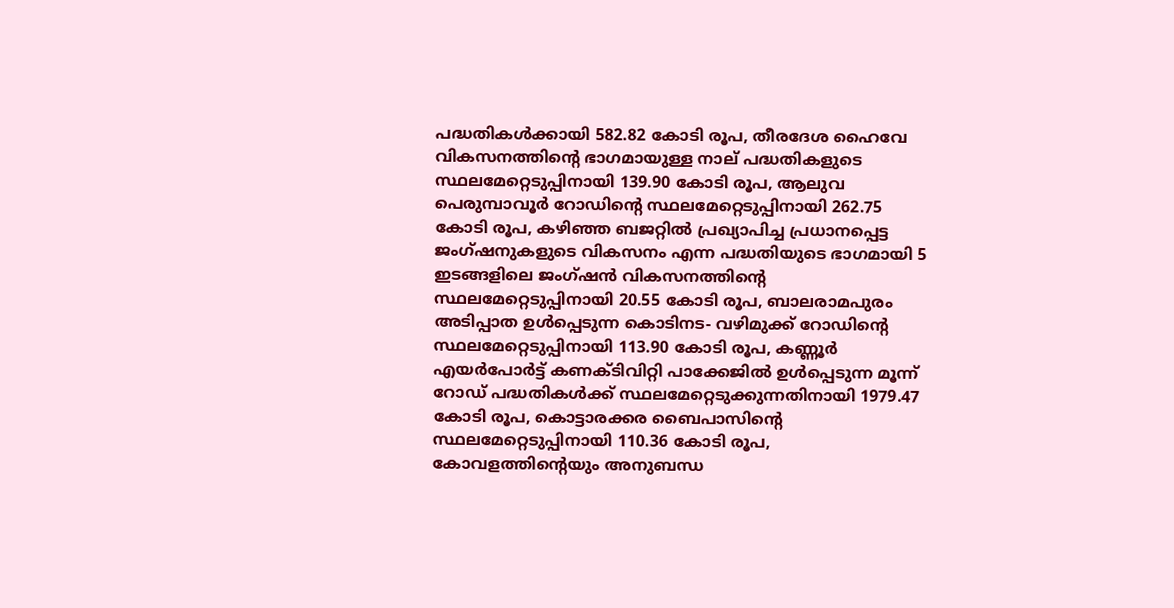പദ്ധതികള്‍ക്കായി 582.82 കോടി രൂപ, തീരദേശ ഹൈവേ വികസനത്തിന്റെ ഭാഗമായുള്ള നാല് പദ്ധതികളുടെ സ്ഥലമേറ്റെടുപ്പിനായി 139.90 കോടി രൂപ, ആലുവ പെരുമ്പാവൂര്‍ റോഡിന്റെ സ്ഥലമേറ്റെടുപ്പിനായി 262.75 കോടി രൂപ, കഴിഞ്ഞ ബജറ്റില്‍ പ്രഖ്യാപിച്ച പ്രധാനപ്പെട്ട ജംഗ്ഷനുകളുടെ വികസനം എന്ന പദ്ധതിയുടെ ഭാഗമായി 5 ഇടങ്ങളിലെ ജംഗ്ഷന്‍ വികസനത്തിന്റെ സ്ഥലമേറ്റെടുപ്പിനായി 20.55 കോടി രൂപ, ബാലരാമപുരം അടിപ്പാത ഉള്‍പ്പെടുന്ന കൊടിനട- വഴിമുക്ക് റോഡിന്റെ സ്ഥലമേറ്റെടുപ്പിനായി 113.90 കോടി രൂപ, കണ്ണൂര്‍ എയര്‍പോര്‍ട്ട് കണക്ടിവിറ്റി പാക്കേജില്‍ ഉള്‍പ്പെടുന്ന മൂന്ന് റോഡ് പദ്ധതികള്‍ക്ക് സ്ഥലമേറ്റെടുക്കുന്നതിനായി 1979.47 കോടി രൂപ, കൊട്ടാരക്കര ബൈപാസിന്റെ സ്ഥലമേറ്റെടുപ്പിനായി 110.36 കോടി രൂപ, കോവളത്തിന്റെയും അനുബന്ധ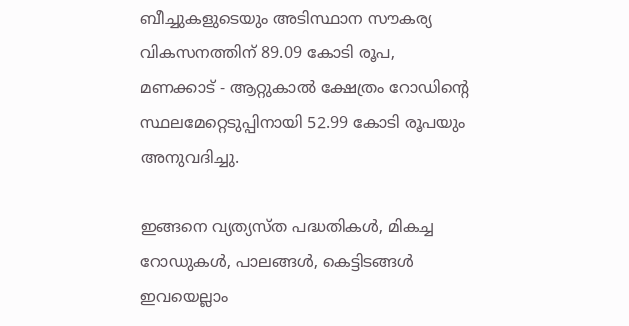ബീച്ചുകളുടെയും അടിസ്ഥാന സൗകര്യ വികസനത്തിന് 89.09 കോടി രൂപ, മണക്കാട് - ആറ്റുകാല്‍ ക്ഷേത്രം റോഡിന്‍റെ സ്ഥലമേറ്റെടുപ്പിനായി 52.99 കോടി രൂപയും അനുവദിച്ചു.

ഇങ്ങനെ വ്യത്യസ്ത പദ്ധതികൾ, മികച്ച റോഡുകൾ, പാലങ്ങൾ, കെട്ടിടങ്ങൾ ഇവയെല്ലാം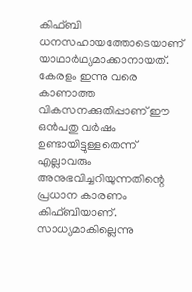കിഫ്ബി ധനസഹായത്തോടെയാണ് യാഥാർഥ്യമാക്കാനായത്. കേരളം ഇന്നു വരെ കാണാത്ത വികസനക്കുതിപ്പാണ് ഈ ഒൻപതു വർഷം ഉണ്ടായിട്ടുള്ളതെന്ന് എല്ലാവരും അനുഭവിച്ചറിയുന്നതിന്റെ പ്രധാന കാരണം കിഫ്ബിയാണ്. സാധ്യമാകില്ലെന്നു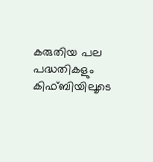കരുതിയ പല പദ്ധതികളും കിഫ്ബിയിലൂടെ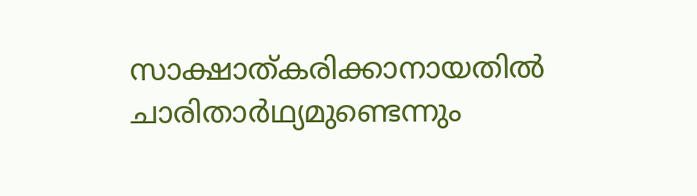സാക്ഷാത്കരിക്കാനായതിൽ ചാരിതാര്‍ഥ്യമുണ്ടെന്നും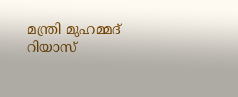മന്ത്രി മുഹമ്മദ് റിയാസ്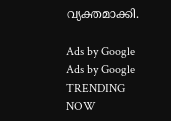വ്യക്തമാക്കി.

Ads by Google
Ads by Google
TRENDING NOW